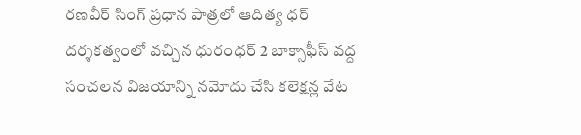రణవీర్ సింగ్ ప్రధాన పాత్రలో ఆదిత్య ధర్ దర్శకత్వంలో వచ్చిన ధురంధర్ 2 బాక్సాఫీస్ వద్ద సంచలన విజయాన్ని నమోదు చేసి కలెక్షన్ల వేట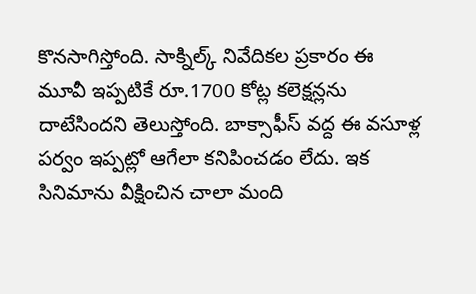కొనసాగిస్తోంది. సాక్నిల్క్ నివేదికల ప్రకారం ఈ మూవీ ఇప్పటికే రూ.1700 కోట్ల కలెక్షన్లను దాటేసిందని తెలుస్తోంది. బాక్సాఫీస్ వద్ద ఈ వసూళ్ల పర్వం ఇప్పట్లో ఆగేలా కనిపించడం లేదు. ఇక సినిమాను వీక్షించిన చాలా మంది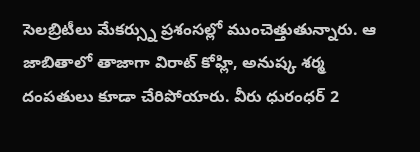సెలబ్రిటీలు మేకర్స్ను ప్రశంసల్లో ముంచెత్తుతున్నారు. ఆ జాబితాలో తాజాగా విరాట్ కోహ్లి, అనుష్క శర్మ దంపతులు కూడా చేరిపోయారు. వీరు ధురంధర్ 2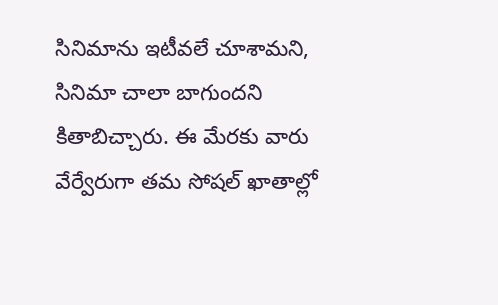సినిమాను ఇటీవలే చూశామని, సినిమా చాలా బాగుందని కితాబిచ్చారు. ఈ మేరకు వారు వేర్వేరుగా తమ సోషల్ ఖాతాల్లో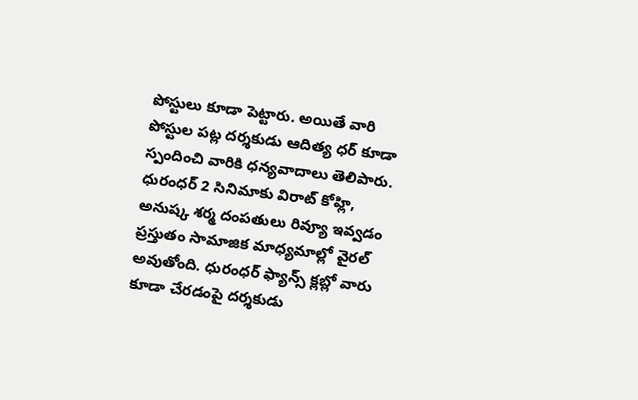పోస్టులు కూడా పెట్టారు. అయితే వారి పోస్టుల పట్ల దర్శకుడు ఆదిత్య ధర్ కూడా స్పందించి వారికి ధన్యవాదాలు తెలిపారు.
ధురంధర్ 2 సినిమాకు విరాట్ కోహ్లి, అనుష్క శర్మ దంపతులు రివ్యూ ఇవ్వడం ప్రస్తుతం సామాజిక మాధ్యమాల్లో వైరల్ అవుతోంది. ధురంధర్ ఫ్యాన్స్ క్లబ్లో వారు కూడా చేరడంపై దర్శకుడు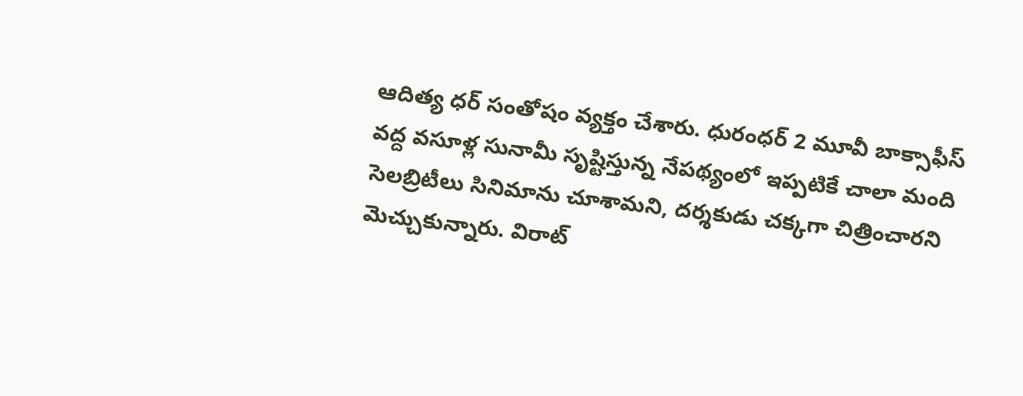ఆదిత్య ధర్ సంతోషం వ్యక్తం చేశారు. ధురంధర్ 2 మూవీ బాక్సాఫీస్ వద్ద వసూళ్ల సునామీ సృష్టిస్తున్న నేపథ్యంలో ఇప్పటికే చాలా మంది సెలబ్రిటీలు సినిమాను చూశామని, దర్శకుడు చక్కగా చిత్రించారని మెచ్చుకున్నారు. విరాట్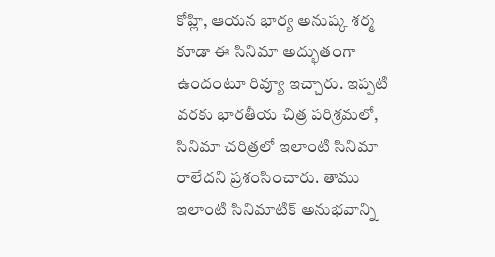కోహ్లి, ఆయన భార్య అనుష్క శర్మ కూడా ఈ సినిమా అద్భుతంగా ఉందంటూ రివ్యూ ఇచ్చారు. ఇప్పటి వరకు భారతీయ చిత్ర పరిశ్రమలో, సినిమా చరిత్రలో ఇలాంటి సినిమా రాలేదని ప్రశంసించారు. తాము ఇలాంటి సినిమాటిక్ అనుభవాన్ని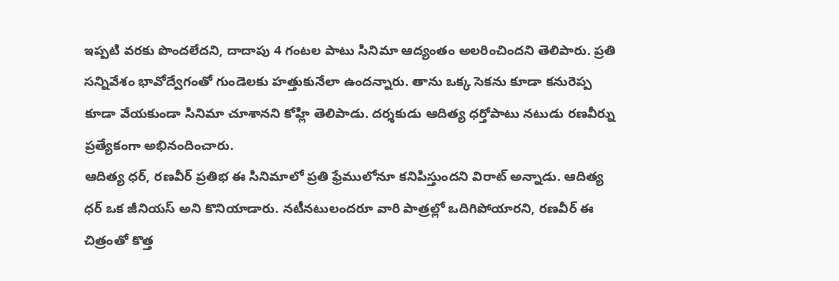ఇప్పటి వరకు పొందలేదని, దాదాపు 4 గంటల పాటు సినిమా ఆద్యంతం అలరించిందని తెలిపారు. ప్రతి సన్నివేశం భావోద్వేగంతో గుండెలకు హత్తుకునేలా ఉందన్నారు. తాను ఒక్క సెకను కూడా కనురెప్ప కూడా వేయకుండా సినిమా చూశానని కోహ్లి తెలిపాడు. దర్శకుడు ఆదిత్య ధర్తోపాటు నటుడు రణవీర్ను ప్రత్యేకంగా అభినందించారు.
ఆదిత్య ధర్, రణవీర్ ప్రతిభ ఈ సినిమాలో ప్రతి ఫ్రేములోనూ కనిపిస్తుందని విరాట్ అన్నాడు. ఆదిత్య ధర్ ఒక జీనియస్ అని కొనియాడారు. నటీనటులందరూ వారి పాత్రల్లో ఒదిగిపోయారని, రణవీర్ ఈ చిత్రంతో కొత్త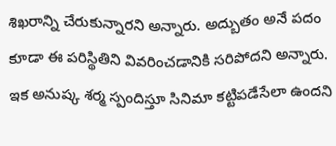శిఖరాన్ని చేరుకున్నారని అన్నారు. అద్బుతం అనే పదం కూడా ఈ పరిస్థితిని వివరించడానికి సరిపోదని అన్నారు. ఇక అనుష్క శర్మ స్పందిస్తూ సినిమా కట్టిపడేసేలా ఉందని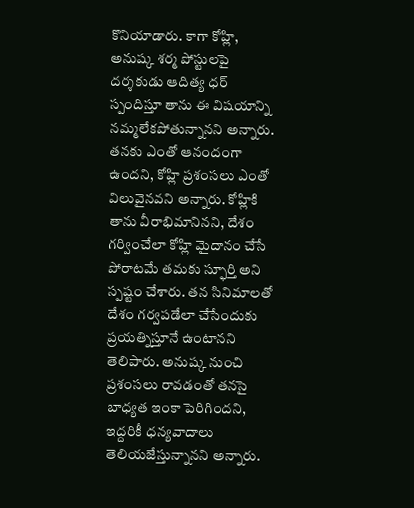కొనియాడారు. కాగా కోహ్లి, అనుష్క శర్మ పోస్టులపై దర్శకుడు ఆదిత్య ధర్ స్పందిస్తూ తాను ఈ విషయాన్ని నమ్మలేకపోతున్నానని అన్నారు. తనకు ఎంతో ఆనందంగా ఉందని, కోహ్లి ప్రశంసలు ఎంతో విలువైనవని అన్నారు. కోహ్లికి తాను వీరాభిమానినని, దేశం గర్వించేలా కోహ్లి మైదానం చేసే పోరాటమే తమకు స్ఫూర్తి అని స్పష్టం చేశారు. తన సినిమాలతో దేశం గర్వపడేలా చేసేందుకు ప్రయత్నిస్తూనే ఉంటానని తెలిపారు. అనుష్క నుంచి ప్రశంసలు రావడంతో తనసై బాధ్యత ఇంకా పెరిగిందని, ఇద్దరికీ ధన్యవాదాలు తెలియజేస్తున్నానని అన్నారు.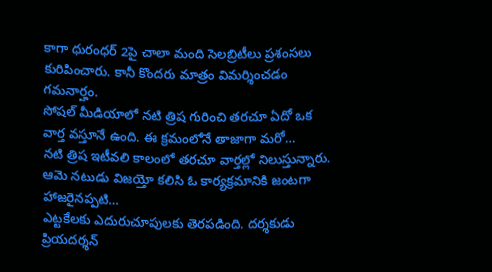కాగా ధురంధర్ 2పై చాలా మంది సెలబ్రిటీలు ప్రశంసలు కురిపించారు. కానీ కొందరు మాత్రం విమర్శించడం గమనార్హం.
సోషల్ మీడియాలో నటి త్రిష గురించి తరచూ ఏదో ఒక వార్త వస్తూనే ఉంది. ఈ క్రమంలోనే తాజాగా మరో…
నటి త్రిష ఇటీవలి కాలంలో తరచూ వార్తల్లో నిలుస్తున్నారు. ఆమె నటుడు విజయ్తో కలిసి ఓ కార్యక్రమానికి జంటగా హాజరైనప్పటి…
ఎట్టకేలకు ఎదురుచూపులకు తెరపడింది. దర్శకుడు ప్రియదర్శన్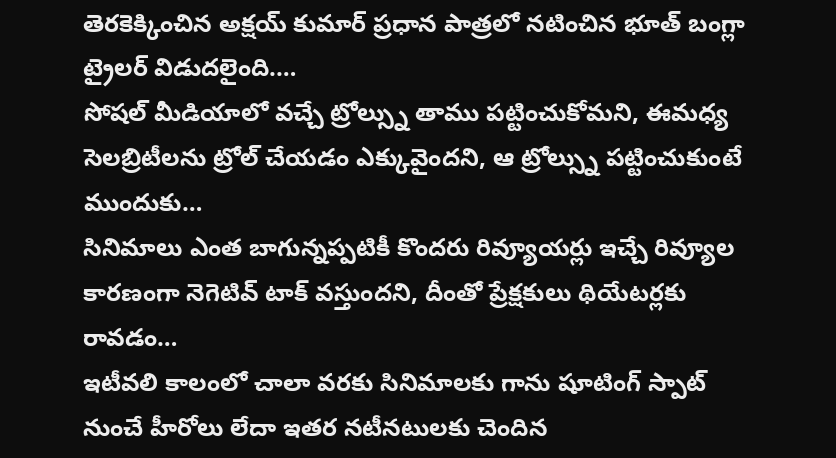తెరకెక్కించిన అక్షయ్ కుమార్ ప్రధాన పాత్రలో నటించిన భూత్ బంగ్లా ట్రైలర్ విడుదలైంది.…
సోషల్ మీడియాలో వచ్చే ట్రోల్స్ను తాము పట్టించుకోమని, ఈమధ్య సెలబ్రిటీలను ట్రోల్ చేయడం ఎక్కువైందని, ఆ ట్రోల్స్ను పట్టించుకుంటే ముందుకు…
సినిమాలు ఎంత బాగున్నప్పటికీ కొందరు రివ్యూయర్లు ఇచ్చే రివ్యూల కారణంగా నెగెటివ్ టాక్ వస్తుందని, దీంతో ప్రేక్షకులు థియేటర్లకు రావడం…
ఇటీవలి కాలంలో చాలా వరకు సినిమాలకు గాను షూటింగ్ స్పాట్ నుంచే హీరోలు లేదా ఇతర నటీనటులకు చెందిన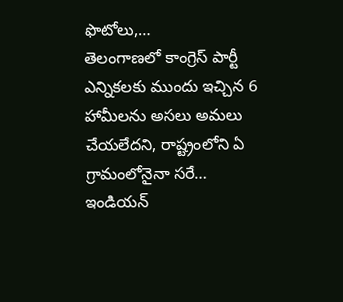ఫొటోలు,…
తెలంగాణలో కాంగ్రెస్ పార్టీ ఎన్నికలకు ముందు ఇచ్చిన 6 హామీలను అసలు అమలు చేయలేదని, రాష్ట్రంలోని ఏ గ్రామంలోనైనా సరే…
ఇండియన్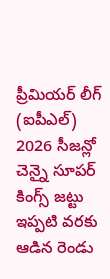ప్రీమియర్ లీగ్ (ఐపీఎల్) 2026 సీజన్లో చెన్నై సూపర్ కింగ్స్ జట్టు ఇప్పటి వరకు ఆడిన రెండు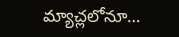మ్యాచ్లలోనూ…